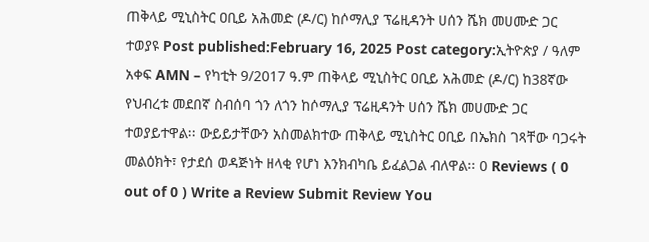ጠቅላይ ሚኒስትር ዐቢይ አሕመድ (ዶ/ር) ከሶማሊያ ፕሬዚዳንት ሀሰን ሼክ መሀሙድ ጋር ተወያዩ Post published:February 16, 2025 Post category:ኢትዮጵያ / ዓለም አቀፍ AMN – የካቲት 9/2017 ዓ.ም ጠቅላይ ሚኒስትር ዐቢይ አሕመድ (ዶ/ር) ከ38ኛው የህብረቱ መደበኛ ስብሰባ ጎን ለጎን ከሶማሊያ ፕሬዚዳንት ሀሰን ሼክ መሀሙድ ጋር ተወያይተዋል፡፡ ውይይታቸውን አስመልክተው ጠቅላይ ሚኒስትር ዐቢይ በኤክስ ገጻቸው ባጋሩት መልዕክት፣ የታደሰ ወዳጅነት ዘላቂ የሆነ እንክብካቤ ይፈልጋል ብለዋል፡፡ 0 Reviews ( 0 out of 0 ) Write a Review Submit Review You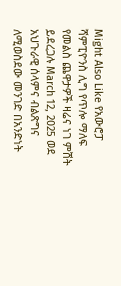Might Also Like የአውሮፓ ሻምፒዮንስ ሊግ የጥሎ ማለፍ የመልስ ጨዋታዎች ዛሬና ነገ ምሽት ይደረጋሉ March 12, 2025 ወደ አህጉራዊ ሰላምና ብልጽግና ለሚወስደው መንገድ በአንድነት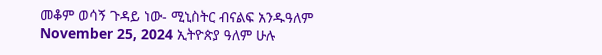መቆም ወሳኝ ጉዳይ ነው- ሚኒስትር ብናልፍ አንዱዓለም November 25, 2024 ኢትዮጵያ ዓለም ሁሉ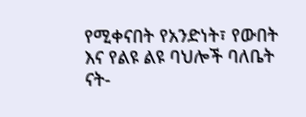የሚቀናበት የአንድነት፣ የውበት እና የልዩ ልዩ ባህሎች ባለቤት ናት-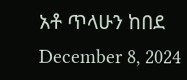አቶ ጥላሁን ከበደ December 8, 2024